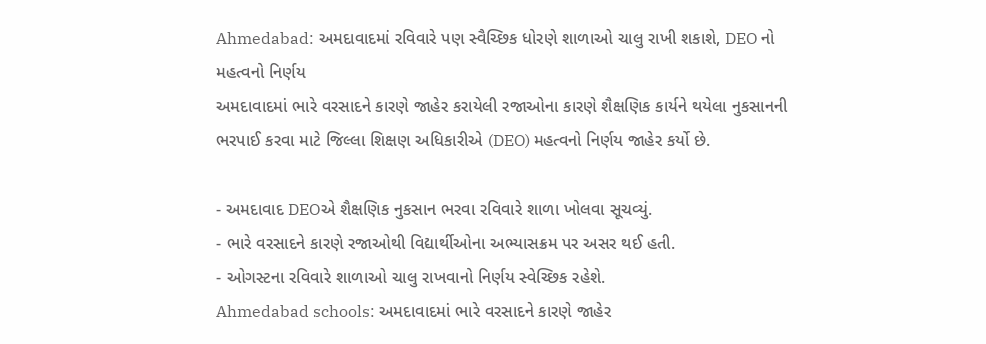Ahmedabad: અમદાવાદમાં રવિવારે પણ સ્વૈચ્છિક ધોરણે શાળાઓ ચાલુ રાખી શકાશે, DEO નો મહત્વનો નિર્ણય
અમદાવાદમાં ભારે વરસાદને કારણે જાહેર કરાયેલી રજાઓના કારણે શૈક્ષણિક કાર્યને થયેલા નુકસાનની ભરપાઈ કરવા માટે જિલ્લા શિક્ષણ અધિકારીએ (DEO) મહત્વનો નિર્ણય જાહેર કર્યો છે.

- અમદાવાદ DEOએ શૈક્ષણિક નુકસાન ભરવા રવિવારે શાળા ખોલવા સૂચવ્યું.
- ભારે વરસાદને કારણે રજાઓથી વિદ્યાર્થીઓના અભ્યાસક્રમ પર અસર થઈ હતી.
- ઓગસ્ટના રવિવારે શાળાઓ ચાલુ રાખવાનો નિર્ણય સ્વેચ્છિક રહેશે.
Ahmedabad schools: અમદાવાદમાં ભારે વરસાદને કારણે જાહેર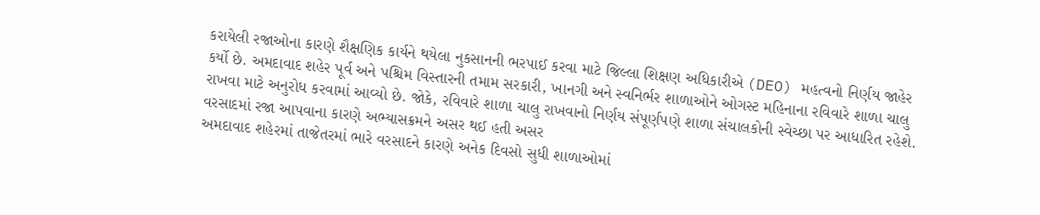કરાયેલી રજાઓના કારણે શૈક્ષણિક કાર્યને થયેલા નુકસાનની ભરપાઈ કરવા માટે જિલ્લા શિક્ષણ અધિકારીએ (DEO) મહત્વનો નિર્ણય જાહેર કર્યો છે. અમદાવાદ શહેર પૂર્વ અને પશ્ચિમ વિસ્તારની તમામ સરકારી, ખાનગી અને સ્વનિર્ભર શાળાઓને ઓગસ્ટ મહિનાના રવિવારે શાળા ચાલુ રાખવા માટે અનુરોધ કરવામાં આવ્યો છે. જોકે, રવિવારે શાળા ચાલુ રાખવાનો નિર્ણય સંપૂર્ણપણે શાળા સંચાલકોની સ્વેચ્છા પર આધારિત રહેશે.
વરસાદમાં રજા આપવાના કારણે અભ્યાસક્રમને અસર થઈ હતી અસર
અમદાવાદ શહેરમાં તાજેતરમાં ભારે વરસાદને કારણે અનેક દિવસો સુધી શાળાઓમાં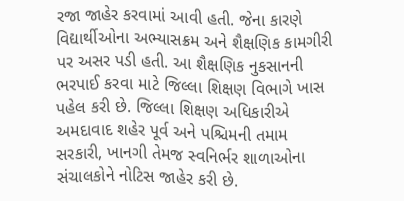રજા જાહેર કરવામાં આવી હતી. જેના કારણે વિદ્યાર્થીઓના અભ્યાસક્રમ અને શૈક્ષણિક કામગીરી પર અસર પડી હતી. આ શૈક્ષણિક નુકસાનની ભરપાઈ કરવા માટે જિલ્લા શિક્ષણ વિભાગે ખાસ પહેલ કરી છે. જિલ્લા શિક્ષણ અધિકારીએ અમદાવાદ શહેર પૂર્વ અને પશ્ચિમની તમામ સરકારી, ખાનગી તેમજ સ્વનિર્ભર શાળાઓના સંચાલકોને નોટિસ જાહેર કરી છે.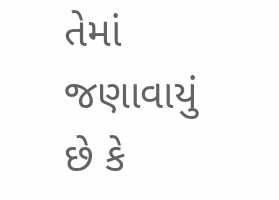તેમાં જણાવાયું છે કે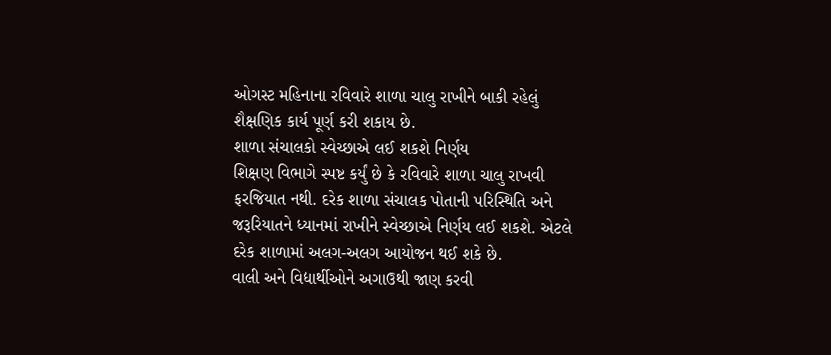ઓગસ્ટ મહિનાના રવિવારે શાળા ચાલુ રાખીને બાકી રહેલું શૈક્ષણિક કાર્ય પૂર્ણ કરી શકાય છે.
શાળા સંચાલકો સ્વેચ્છાએ લઈ શકશે નિર્ણય
શિક્ષણ વિભાગે સ્પષ્ટ કર્યું છે કે રવિવારે શાળા ચાલુ રાખવી ફરજિયાત નથી. દરેક શાળા સંચાલક પોતાની પરિસ્થિતિ અને જરૂરિયાતને ધ્યાનમાં રાખીને સ્વેચ્છાએ નિર્ણય લઈ શકશે. એટલે દરેક શાળામાં અલગ-અલગ આયોજન થઈ શકે છે.
વાલી અને વિદ્યાર્થીઓને અગાઉથી જાણ કરવી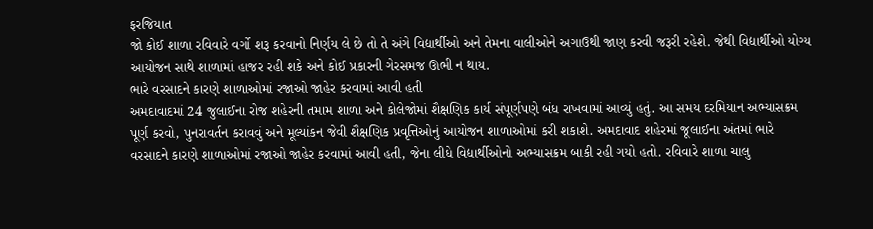ફરજિયાત
જો કોઈ શાળા રવિવારે વર્ગો શરૂ કરવાનો નિર્ણય લે છે તો તે અંગે વિદ્યાર્થીઓ અને તેમના વાલીઓને અગાઉથી જાણ કરવી જરૂરી રહેશે. જેથી વિદ્યાર્થીઓ યોગ્ય આયોજન સાથે શાળામાં હાજર રહી શકે અને કોઈ પ્રકારની ગેરસમજ ઊભી ન થાય.
ભારે વરસાદને કારણે શાળાઓમાં રજાઓ જાહેર કરવામાં આવી હતી
અમદાવાદમાં 24 જુલાઈના રોજ શહેરની તમામ શાળા અને કોલેજોમાં શૈક્ષણિક કાર્ય સંપૂર્ણપણે બંધ રાખવામાં આવ્યું હતું. આ સમય દરમિયાન અભ્યાસક્રમ પૂર્ણ કરવો, પુનરાવર્તન કરાવવું અને મૂલ્યાંકન જેવી શૈક્ષણિક પ્રવૃત્તિઓનું આયોજન શાળાઓમાં કરી શકાશે. અમદાવાદ શહેરમાં જૂલાઈના અંતમાં ભારે વરસાદને કારણે શાળાઓમાં રજાઓ જાહેર કરવામાં આવી હતી, જેના લીધે વિદ્યાર્થીઓનો અભ્યાસક્રમ બાકી રહી ગયો હતો. રવિવારે શાળા ચાલુ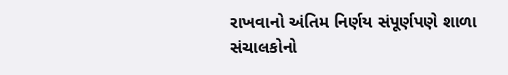રાખવાનો અંતિમ નિર્ણય સંપૂર્ણપણે શાળા સંચાલકોનો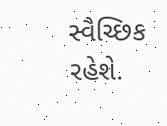સ્વૈચ્છિક રહેશે.